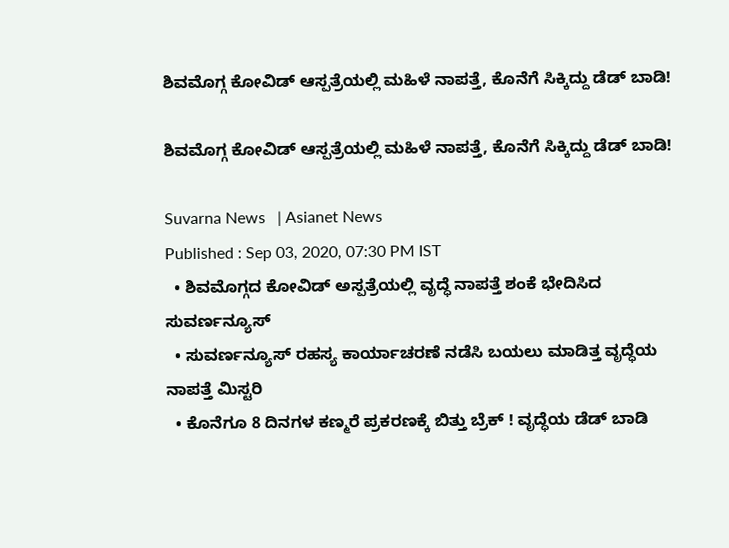ಶಿವಮೊಗ್ಗ ಕೋವಿಡ್‌ ಆಸ್ಪತ್ರೆಯಲ್ಲಿ ಮಹಿಳೆ ನಾಪತ್ತೆ, ಕೊನೆಗೆ ಸಿಕ್ಕಿದ್ದು ಡೆಡ್ ಬಾಡಿ!

ಶಿವಮೊಗ್ಗ ಕೋವಿಡ್‌ ಆಸ್ಪತ್ರೆಯಲ್ಲಿ ಮಹಿಳೆ ನಾಪತ್ತೆ, ಕೊನೆಗೆ ಸಿಕ್ಕಿದ್ದು ಡೆಡ್ ಬಾಡಿ!

Suvarna News   | Asianet News
Published : Sep 03, 2020, 07:30 PM IST
  • ಶಿವಮೊಗ್ಗದ ಕೋವಿಡ್ ಅಸ್ಪತ್ರೆಯಲ್ಲಿ ವೃದ್ಧೆ ನಾಪತ್ತೆ ಶಂಕೆ ಭೇದಿಸಿದ ಸುವರ್ಣನ್ಯೂಸ್
  • ಸುವರ್ಣನ್ಯೂಸ್ ರಹಸ್ಯ ಕಾರ್ಯಾಚರಣೆ ನಡೆಸಿ ಬಯಲು ಮಾಡಿತ್ತ ವೃದ್ಧೆಯ ನಾಪತ್ತೆ ಮಿಸ್ಟರಿ
  • ಕೊನೆಗೂ 8 ದಿನಗಳ ಕಣ್ಮರೆ ಪ್ರಕರಣಕ್ಕೆ ಬಿತ್ತು ಬ್ರೆಕ್ ! ವೃದ್ಧೆಯ ಡೆಡ್ ಬಾಡಿ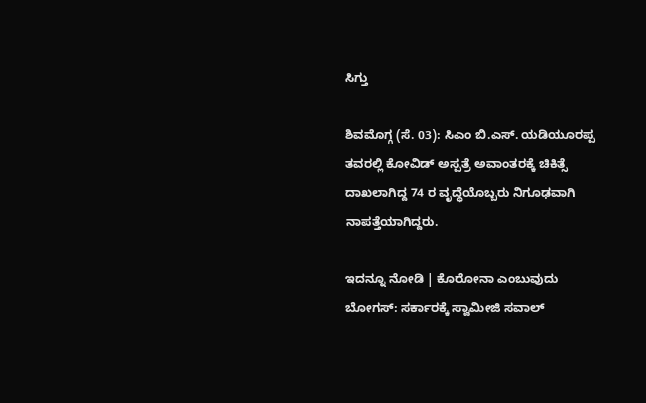ಸಿಗ್ತು

ಶಿವಮೊಗ್ಗ (ಸೆ. 03): ಸಿಎಂ ಬಿ.ಎಸ್. ಯಡಿಯೂರಪ್ಪ ತವರಲ್ಲಿ ಕೋವಿಡ್ ಅಸ್ಪತ್ರೆ ಅವಾಂತರಕ್ಕೆ ಚಿಕಿತ್ಸೆ ದಾಖಲಾಗಿದ್ದ 74 ರ ವೃದ್ಧೆಯೊಬ್ಬರು ನಿಗೂಢವಾಗಿ ನಾಪತ್ತೆಯಾಗಿದ್ದರು.

ಇದನ್ನೂ ನೋಡಿ | ಕೊರೋನಾ ಎಂಬುವುದು ಬೋಗಸ್: ಸರ್ಕಾರಕ್ಕೆ ಸ್ವಾಮೀಜಿ ಸವಾಲ್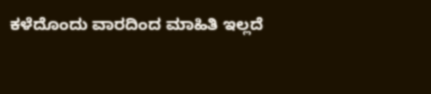ಕಳೆದೊಂದು ವಾರದಿಂದ ಮಾಹಿತಿ ಇಲ್ಲದೆ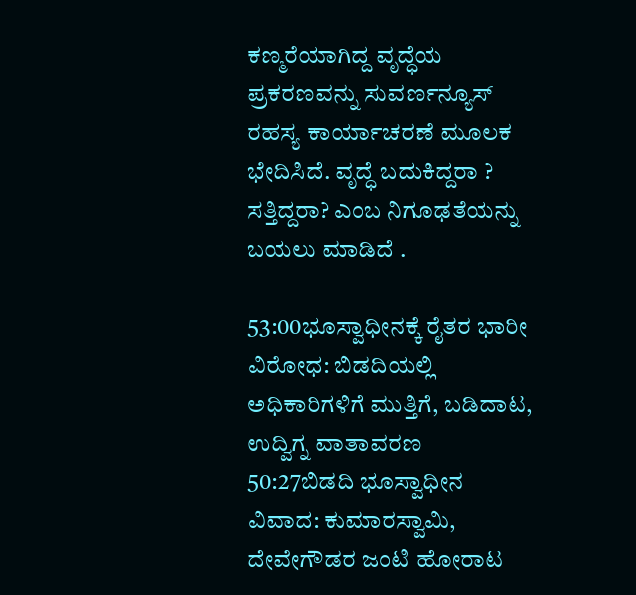ಕಣ್ಮರೆಯಾಗಿದ್ದ ವೃದ್ಧೆಯ ಪ್ರಕರಣವನ್ನು ಸುವರ್ಣನ್ಯೂಸ್ ರಹಸ್ಯ ಕಾರ್ಯಾಚರಣೆ ಮೂಲಕ ಭೇದಿಸಿದೆ. ವೃದ್ಧೆ ಬದುಕಿದ್ದರಾ ? ಸತ್ತಿದ್ದರಾ? ಎಂಬ ನಿಗೂಢತೆಯನ್ನು ಬಯಲು ಮಾಡಿದೆ .

53:00ಭೂಸ್ವಾಧೀನಕ್ಕೆ ರೈತರ ಭಾರೀ ವಿರೋಧ: ಬಿಡದಿಯಲ್ಲಿ ಅಧಿಕಾರಿಗಳಿಗೆ ಮುತ್ತಿಗೆ, ಬಡಿದಾಟ, ಉದ್ವಿಗ್ನ ವಾತಾವರಣ
50:27ಬಿಡದಿ ಭೂಸ್ವಾಧೀನ ವಿವಾದ: ಕುಮಾರಸ್ವಾಮಿ, ದೇವೇಗೌಡರ ಜಂಟಿ ಹೋರಾಟ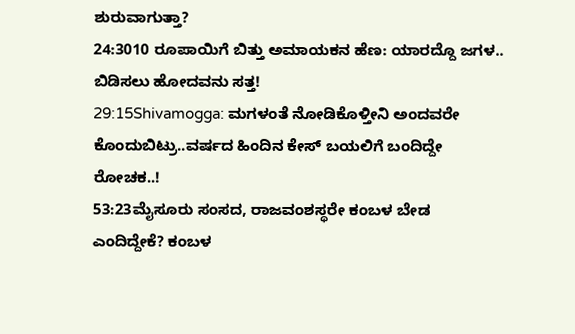ಶುರುವಾಗುತ್ತಾ?
24:3010 ರೂಪಾಯಿಗೆ ಬಿತ್ತು ಅಮಾಯಕನ ಹೆಣ: ಯಾರದ್ದೊ ಜಗಳ.. ಬಿಡಿಸಲು ಹೋದವನು ಸತ್ತ!
29:15Shivamogga: ಮಗಳಂತೆ ನೋಡಿಕೊಳ್ತೀನಿ ಅಂದವರೇ ಕೊಂದುಬಿಟ್ರು..ವರ್ಷದ ಹಿಂದಿನ ಕೇಸ್ ಬಯಲಿಗೆ ಬಂದಿದ್ದೇ ರೋಚಕ..!
53:23ಮೈಸೂರು ಸಂಸದ, ರಾಜವಂಶಸ್ಥರೇ ಕಂಬಳ ಬೇಡ ಎಂದಿದ್ದೇಕೆ? ಕಂಬಳ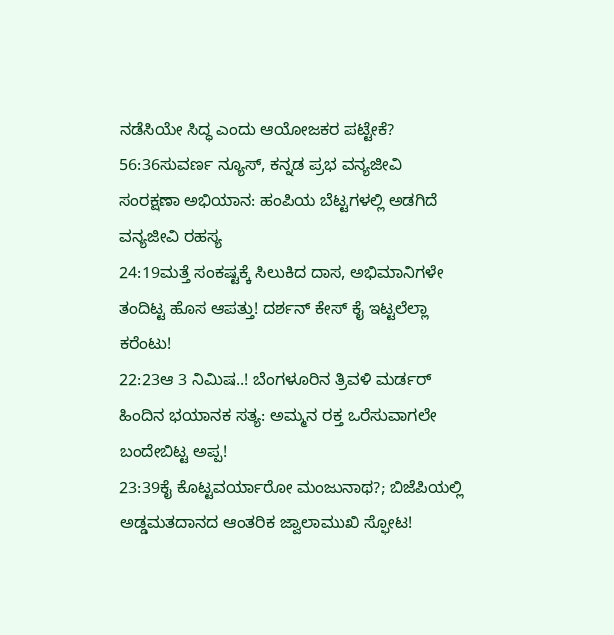ನಡೆಸಿಯೇ ಸಿದ್ಧ ಎಂದು ಆಯೋಜಕರ ಪಟ್ಟೇಕೆ?
56:36ಸುವರ್ಣ ನ್ಯೂಸ್, ಕನ್ನಡ ಪ್ರಭ ವನ್ಯಜೀವಿ ಸಂರಕ್ಷಣಾ ಅಭಿಯಾನ: ಹಂಪಿಯ ಬೆಟ್ಟಗಳಲ್ಲಿ ಅಡಗಿದೆ ವನ್ಯಜೀವಿ ರಹಸ್ಯ
24:19ಮತ್ತೆ ಸಂಕಷ್ಟಕ್ಕೆ ಸಿಲುಕಿದ ದಾಸ, ಅಭಿಮಾನಿಗಳೇ ತಂದಿಟ್ಟ ಹೊಸ ಆಪತ್ತು! ದರ್ಶನ್ ಕೇಸ್ ಕೈ ಇಟ್ಟಲೆಲ್ಲಾ ಕರೆಂಟು!
22:23ಆ 3 ನಿಮಿಷ..! ಬೆಂಗಳೂರಿನ ತ್ರಿವಳಿ ಮರ್ಡರ್ ಹಿಂದಿನ ಭಯಾನಕ ಸತ್ಯ: ಅಮ್ಮನ ರಕ್ತ ಒರೆಸುವಾಗಲೇ ಬಂದೇಬಿಟ್ಟ ಅಪ್ಪ!
23:39ಕೈ ಕೊಟ್ಟವರ್ಯಾರೋ ಮಂಜುನಾಥ?; ಬಿಜೆಪಿಯಲ್ಲಿ ಅಡ್ಡಮತದಾನದ ಆಂತರಿಕ ಜ್ವಾಲಾಮುಖಿ ಸ್ಫೋಟ!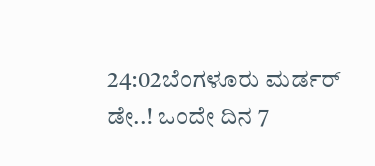24:02ಬೆಂಗಳೂರು ಮರ್ಡರ್ ಡೇ..! ಒಂದೇ ದಿನ 7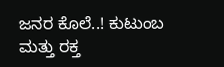ಜನರ ಕೊಲೆ..! ಕುಟುಂಬ ಮತ್ತು ರಕ್ತ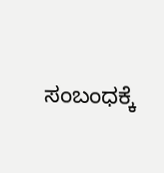ಸಂಬಂಧಕ್ಕೆ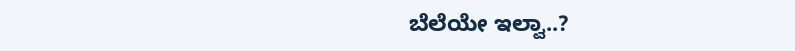ಬೆಲೆಯೇ ಇಲ್ವಾ..?